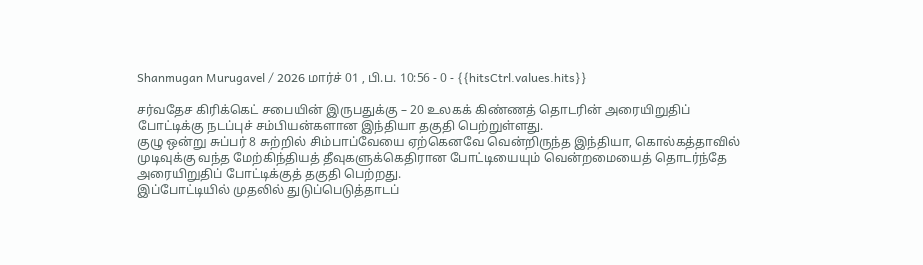Shanmugan Murugavel / 2026 மார்ச் 01 , பி.ப. 10:56 - 0 - {{hitsCtrl.values.hits}}

சர்வதேச கிரிக்கெட் சபையின் இருபதுக்கு – 20 உலகக் கிண்ணத் தொடரின் அரையிறுதிப் போட்டிக்கு நடப்புச் சம்பியன்களான இந்தியா தகுதி பெற்றுள்ளது.
குழு ஒன்று சுப்பர் 8 சுற்றில் சிம்பாப்வேயை ஏற்கெனவே வென்றிருந்த இந்தியா, கொல்கத்தாவில் முடிவுக்கு வந்த மேற்கிந்தியத் தீவுகளுக்கெதிரான போட்டியையும் வென்றமையைத் தொடர்ந்தே அரையிறுதிப் போட்டிக்குத் தகுதி பெற்றது.
இப்போட்டியில் முதலில் துடுப்பெடுத்தாடப்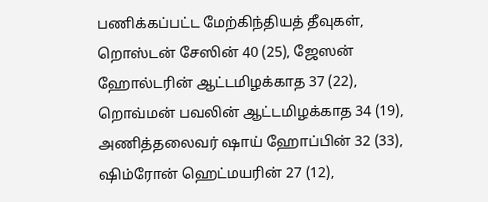பணிக்கப்பட்ட மேற்கிந்தியத் தீவுகள், றொஸ்டன் சேஸின் 40 (25), ஜேஸன் ஹோல்டரின் ஆட்டமிழக்காத 37 (22), றொவ்மன் பவலின் ஆட்டமிழக்காத 34 (19), அணித்தலைவர் ஷாய் ஹோப்பின் 32 (33), ஷிம்ரோன் ஹெட்மயரின் 27 (12),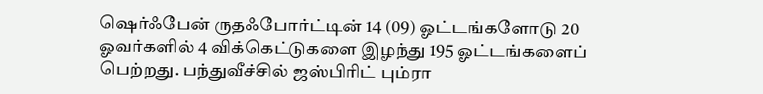ஷெர்ஃபேன் ருதஃபோர்ட்டின் 14 (09) ஓட்டங்களோடு 20 ஓவர்களில் 4 விக்கெட்டுகளை இழந்து 195 ஓட்டங்களைப் பெற்றது. பந்துவீச்சில் ஜஸ்பிரிட் பும்ரா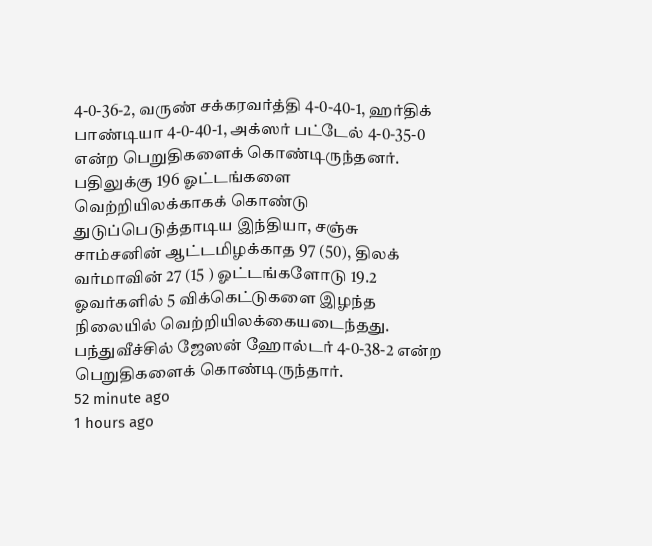4-0-36-2, வருண் சக்கரவர்த்தி 4-0-40-1, ஹர்திக் பாண்டியா 4-0-40-1, அக்ஸர் பட்டேல் 4-0-35-0 என்ற பெறுதிகளைக் கொண்டிருந்தனர்.
பதிலுக்கு 196 ஓட்டங்களை வெற்றியிலக்காகக் கொண்டு துடுப்பெடுத்தாடிய இந்தியா, சஞ்சு சாம்சனின் ஆட்டமிழக்காத 97 (50), திலக் வர்மாவின் 27 (15 ) ஓட்டங்களோடு 19.2 ஓவர்களில் 5 விக்கெட்டுகளை இழந்த நிலையில் வெற்றியிலக்கையடைந்தது. பந்துவீச்சில் ஜேஸன் ஹோல்டர் 4-0-38-2 என்ற பெறுதிகளைக் கொண்டிருந்தார்.
52 minute ago
1 hours ago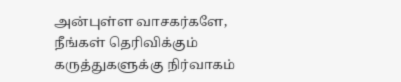அன்புள்ள வாசகர்களே,
நீங்கள் தெரிவிக்கும் கருத்துகளுக்கு நிர்வாகம்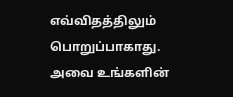எவ்விதத்திலும் பொறுப்பாகாது. அவை உங்களின்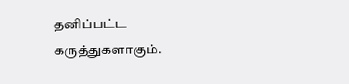தனிப்பட்ட கருத்துகளாகும்.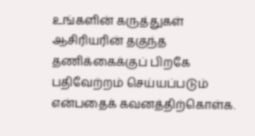உங்களின் கருத்துகள் ஆசிரியரின் தகுந்த தணிக்கைக்குப் பிறகே பதிவேற்றம் செய்யப்படும் என்பதைக் கவனத்திற்கொள்க.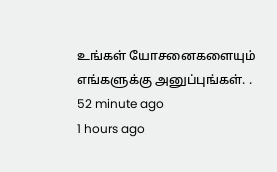உங்கள் யோசனைகளையும் எங்களுக்கு அனுப்புங்கள். .
52 minute ago
1 hours ago